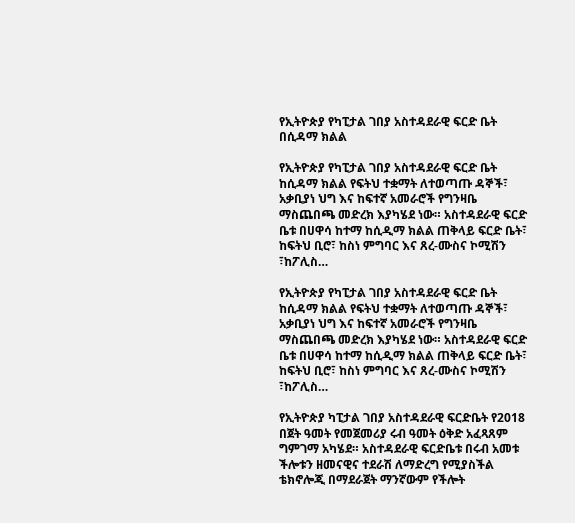የኢትዮጵያ የካፒታል ገበያ አስተዳደራዊ ፍርድ ቤት በሲዳማ ክልል

የኢትዮጵያ የካፒታል ገበያ አስተዳደራዊ ፍርድ ቤት ከሲዳማ ክልል የፍትህ ተቋማት ለተወጣጡ ዳኞች፣ አቃቢያነ ህግ እና ከፍተኛ አመራሮች የግንዛቤ ማስጨበጫ መድረክ እያካሄደ ነው። አስተዳደራዊ ፍርድ ቤቱ በሀዋሳ ከተማ ከሲዲማ ክልል ጠቅላይ ፍርድ ቤት፣ ከፍትህ ቢሮ፣ ከስነ ምግባር እና ጸረ-ሙስና ኮሚሽን ፣ከፖሊስ…

የኢትዮጵያ የካፒታል ገበያ አስተዳደራዊ ፍርድ ቤት ከሲዳማ ክልል የፍትህ ተቋማት ለተወጣጡ ዳኞች፣ አቃቢያነ ህግ እና ከፍተኛ አመራሮች የግንዛቤ ማስጨበጫ መድረክ እያካሄደ ነው። አስተዳደራዊ ፍርድ ቤቱ በሀዋሳ ከተማ ከሲዲማ ክልል ጠቅላይ ፍርድ ቤት፣ ከፍትህ ቢሮ፣ ከስነ ምግባር እና ጸረ-ሙስና ኮሚሽን ፣ከፖሊስ…

የኢትዮጵያ ካፒታል ገበያ አስተዳደራዊ ፍርድቤት የ2018 በጀት ዓመት የመጀመሪያ ሩብ ዓመት ዕቅድ አፈጻጸም ግምገማ አካሄደ። አስተዳደራዊ ፍርድቤቱ በሩብ አመቱ ችሎቱን ዘመናዊና ተደራሽ ለማድረግ የሚያስችል ቴክኖሎጂ በማደራጀት ማንኛውም የችሎት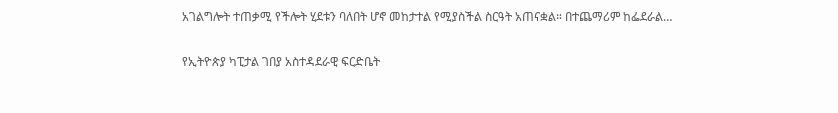አገልግሎት ተጠቃሚ የችሎት ሂደቱን ባለበት ሆኖ መከታተል የሚያስችል ስርዓት አጠናቋል። በተጨማሪም ከፌደራል…

የኢትዮጵያ ካፒታል ገበያ አስተዳደራዊ ፍርድቤት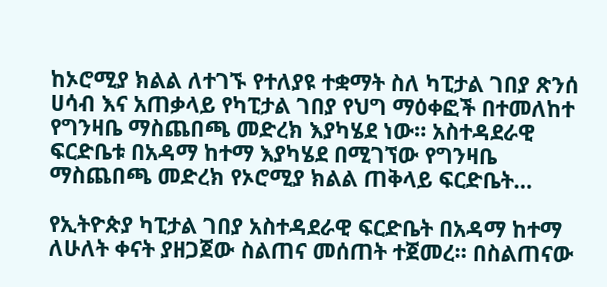ከኦሮሚያ ክልል ለተገኙ የተለያዩ ተቋማት ስለ ካፒታል ገበያ ጽንሰ ሀሳብ እና አጠቃላይ የካፒታል ገበያ የህግ ማዕቀፎች በተመለከተ የግንዛቤ ማስጨበጫ መድረክ እያካሄደ ነው። አስተዳደራዊ ፍርድቤቱ በአዳማ ከተማ እያካሄደ በሚገኘው የግንዛቤ ማስጨበጫ መድረክ የኦሮሚያ ክልል ጠቅላይ ፍርድቤት…

የኢትዮጵያ ካፒታል ገበያ አስተዳደራዊ ፍርድቤት በአዳማ ከተማ ለሁለት ቀናት ያዘጋጀው ስልጠና መሰጠት ተጀመረ። በስልጠናው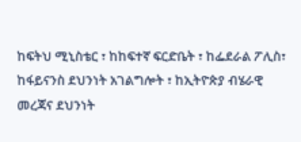ከፍትህ ሚኒስቴር ፣ ከከፍተኛ ፍርድቤት ፣ ከፌደራል ፖሊስ፣ ከፋይናንስ ደህንነት አገልግሎት ፣ ከኢትዮጵያ ብሄራዊ መረጃና ደህንነት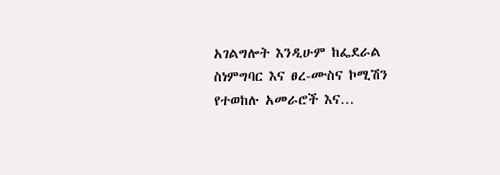አገልግሎት እንዲሁም ከፌደራል ስነምግባር እና ፀረ-ሙስና ኮሚሽን የተወከሉ አመራሮች እና…